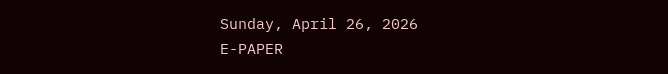Sunday, April 26, 2026
E-PAPER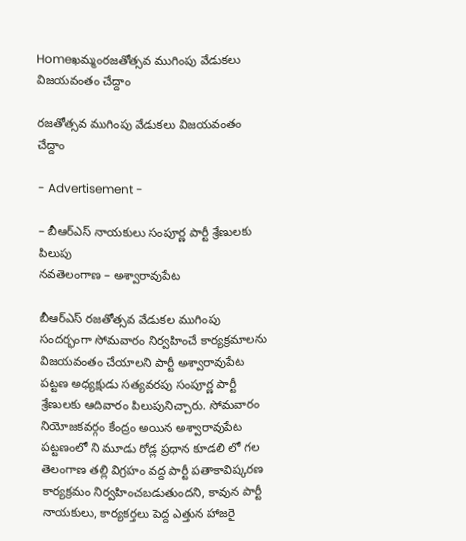Homeఖమ్మంరజతోత్సవ ముగింపు వేడుకలు విజయవంతం చేద్దాం

రజతోత్సవ ముగింపు వేడుకలు విజయవంతం చేద్దాం

- Advertisement -

– బీఆర్ఎస్ నాయకులు సంపూర్ణ పార్టీ శ్రేణులకు పిలుపు
నవతెలంగాణ – అశ్వారావుపేట

బీఆర్ఎస్ రజతోత్సవ వేడుకల ముగింపు సందర్భంగా సోమవారం నిర్వహించే కార్యక్రమాలను విజయవంతం చేయాలని పార్టీ అశ్వారావుపేట పట్టణ అధ్యక్షుడు సత్యవరపు సంపూర్ణ పార్టీ శ్రేణులకు ఆదివారం పిలుపునిచ్చారు. సోమవారం నియోజకవర్గం కేంద్రం అయిన అశ్వారావుపేట పట్టణంలో ని మూడు రోడ్ల ప్రధాన కూడలి లో గల తెలంగాణ తల్లి విగ్రహం వద్ద పార్టీ పతాకావిష్కరణ కార్యక్రమం నిర్వహించబడుతుందని, కావున పార్టీ నాయకులు, కార్యకర్తలు పెద్ద ఎత్తున హాజరై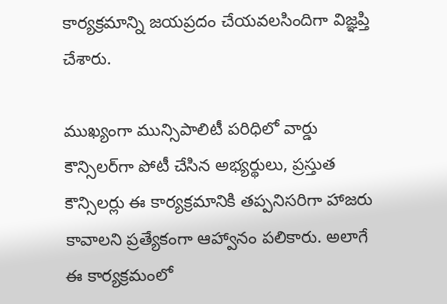కార్యక్రమాన్ని జయప్రదం చేయవలసిందిగా విజ్ఞప్తి చేశారు.

ముఖ్యంగా మున్సిపాలిటీ పరిధిలో వార్డు కౌన్సిలర్‌గా పోటీ చేసిన అభ్యర్థులు, ప్రస్తుత కౌన్సిలర్లు ఈ కార్యక్రమానికి తప్పనిసరిగా హాజరు కావాలని ప్రత్యేకంగా ఆహ్వానం పలికారు. అలాగే ఈ కార్యక్రమంలో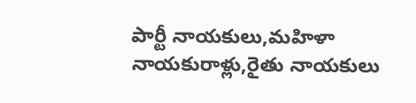పార్టీ నాయకులు,మహిళా నాయకురాళ్లు,రైతు నాయకులు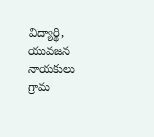విద్యార్థి, యువజన నాయకులు గ్రామ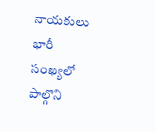నాయకులు భారీ సంఖ్యలో పాల్గొని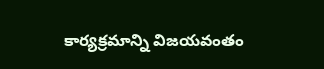కార్యక్రమాన్ని విజయవంతం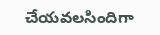చేయవలసిందిగా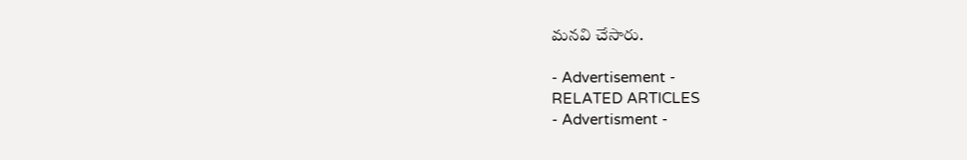మనవి చేసారు.

- Advertisement -
RELATED ARTICLES
- Advertisment -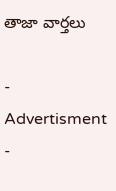తాజా వార్తలు

- Advertisment -